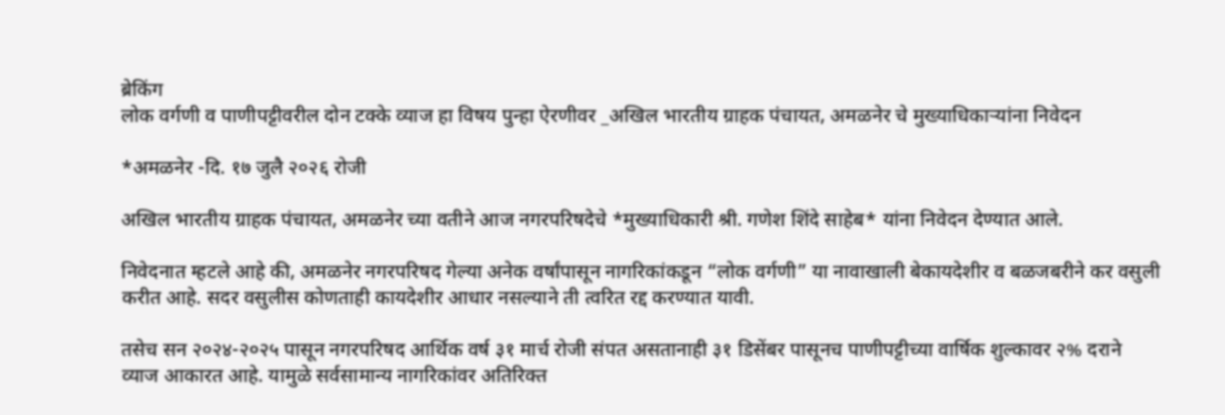ब्रेकिंग
लोक वर्गणी व पाणीपट्टीवरील दोन टक्के व्याज हा विषय पुन्हा ऐरणीवर _अखिल भारतीय ग्राहक पंचायत, अमळनेर चे मुख्याधिकाऱ्यांना निवेदन

*अमळनेर -दि. १७ जुलै २०२६ रोजी

अखिल भारतीय ग्राहक पंचायत, अमळनेर च्या वतीने आज नगरपरिषदेचे *मुख्याधिकारी श्री. गणेश शिंदे साहेब* यांना निवेदन देण्यात आले.

निवेदनात म्हटले आहे की, अमळनेर नगरपरिषद गेल्या अनेक वर्षांपासून नागरिकांकडून “लोक वर्गणी” या नावाखाली बेकायदेशीर व बळजबरीने कर वसुली करीत आहे. सदर वसुलीस कोणताही कायदेशीर आधार नसल्याने ती त्वरित रद्द करण्यात यावी.

तसेच सन २०२४-२०२५ पासून नगरपरिषद आर्थिक वर्ष ३१ मार्च रोजी संपत असतानाही ३१ डिसेंबर पासूनच पाणीपट्टीच्या वार्षिक शुल्कावर २% दराने व्याज आकारत आहे. यामुळे सर्वसामान्य नागरिकांवर अतिरिक्त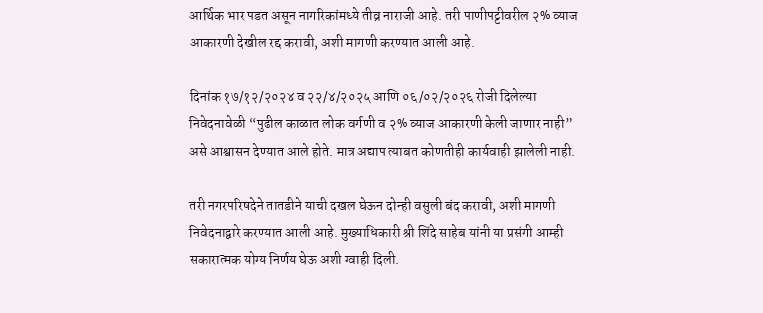आर्थिक भार पडत असून नागरिकांमध्ये तीव्र नाराजी आहे. तरी पाणीपट्टीवरील २% व्याज आकारणी देखील रद्द करावी, अशी मागणी करण्यात आली आहे.

दिनांक १७/१२/२०२४ व २२/४/२०२५ आणि ०६/०२/२०२६ रोजी दिलेल्या निवेदनावेळी “पुढील काळात लोक वर्गणी व २% व्याज आकारणी केली जाणार नाही” असे आश्वासन देण्यात आले होते. मात्र अद्याप त्याबत कोणतीही कार्यवाही झालेली नाही.

तरी नगरपरिषदेने तातडीने याची दखल घेऊन दोन्ही वसुली बंद करावी, अशी मागणी निवेदनाद्वारे करण्यात आली आहे. मुख्याधिकारी श्री शिंदे साहेब यांनी या प्रसंगी आम्ही सकारात्मक योग्य निर्णय घेऊ अशी ग्वाही दिली.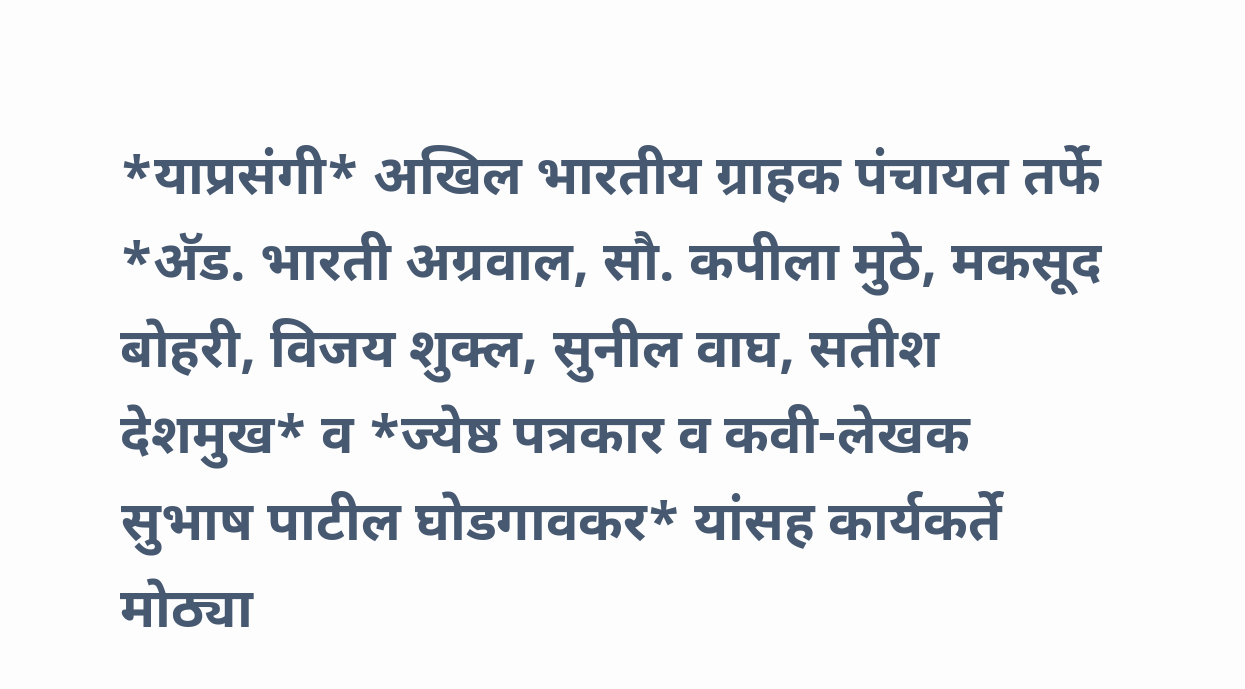*याप्रसंगी* अखिल भारतीय ग्राहक पंचायत तर्फे *अ‍ॅड. भारती अग्रवाल, सौ. कपीला मुठे, मकसूद बोहरी, विजय शुक्ल, सुनील वाघ, सतीश देशमुख* व *ज्येष्ठ पत्रकार व कवी-लेखक सुभाष पाटील घोडगावकर* यांसह कार्यकर्ते मोठ्या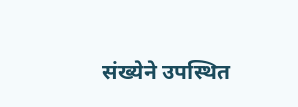संख्येने उपस्थित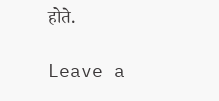होते.

Leave a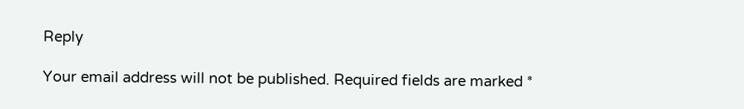Reply

Your email address will not be published. Required fields are marked *